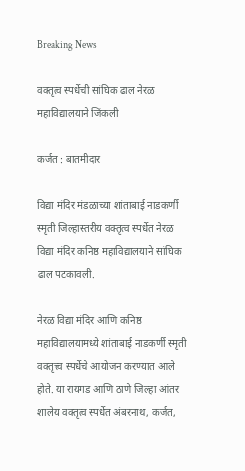Breaking News

वक्तृत्व स्पर्धेची सांघिक ढाल नेरळ महाविद्यालयाने जिंकली

कर्जत : बातमीदार

विद्या मंदिर मंडळाच्या शांताबाई नाडकर्णी स्मृती जिल्हास्तरीय वक्तृत्व स्पर्धेत नेरळ विद्या मंदिर कनिष्ठ महाविद्यालयाने सांघिक ढाल पटकावली.

नेरळ विद्या मंदिर आणि कनिष्ठ महाविद्यालयामध्ये शांताबाई नाडकर्णी स्मृती वक्तृत्त्व स्पर्धेचे आयोजन करण्यात आले होते. या रायगड आणि ठाणे जिल्हा आंतर शालेय वक्तृत्व स्पर्धेत अंबरनाथ, कर्जत,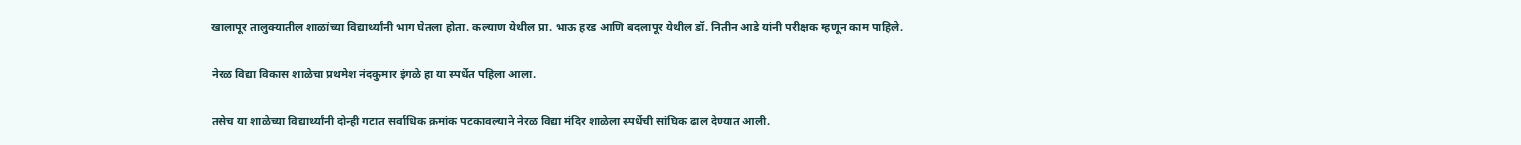खालापूर तालुक्यातील शाळांच्या विद्यार्थ्यांनी भाग घेतला होता. कल्याण येथील प्रा. भाऊ हरड आणि बदलापूर येथील डॉ. नितीन आडे यांनी परीक्षक म्हणून काम पाहिले.

नेरळ विद्या विकास शाळेचा प्रथमेश नंदकुमार इंगळे हा या स्पर्धेत पहिला आला.

तसेच या शाळेच्या विद्यार्थ्यांनी दोन्ही गटात सर्वाधिक क्रमांक पटकावल्याने नेरळ विद्या मंदिर शाळेला स्पर्धेची सांघिक ढाल देण्यात आली.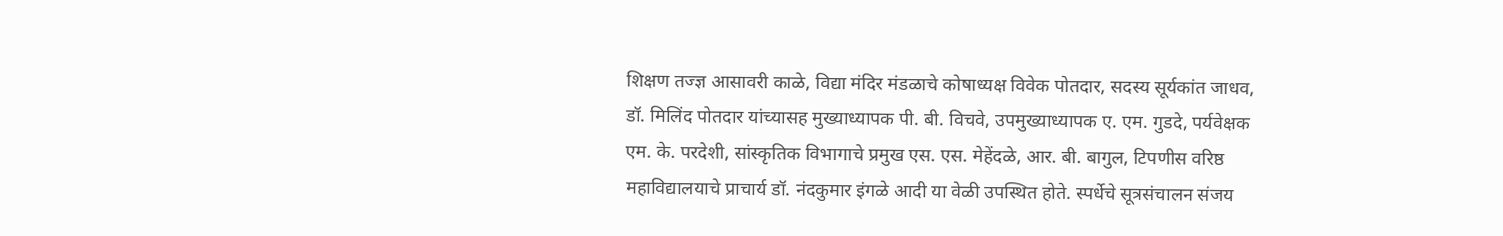शिक्षण तज्ज्ञ आसावरी काळे, विद्या मंदिर मंडळाचे कोषाध्यक्ष विवेक पोतदार, सदस्य सूर्यकांत जाधव, डॉ. मिलिंद पोतदार यांच्यासह मुख्याध्यापक पी. बी. विचवे, उपमुख्याध्यापक ए. एम. गुडदे, पर्यवेक्षक एम. के. परदेशी, सांस्कृतिक विभागाचे प्रमुख एस. एस. मेहेंदळे, आर. बी. बागुल, टिपणीस वरिष्ठ महाविद्यालयाचे प्राचार्य डॉ. नंदकुमार इंगळे आदी या वेळी उपस्थित होते. स्पर्धेचे सूत्रसंचालन संजय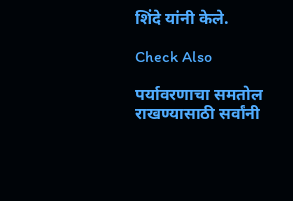शिंदे यांनी केले.

Check Also

पर्यावरणाचा समतोल राखण्यासाठी सर्वांनी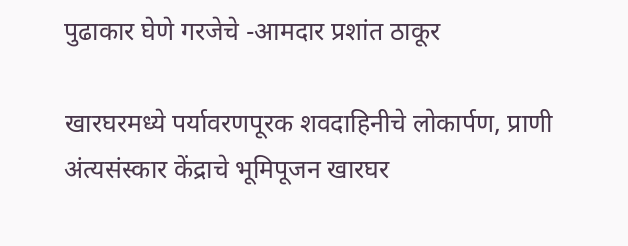पुढाकार घेणे गरजेचे -आमदार प्रशांत ठाकूर

खारघरमध्ये पर्यावरणपूरक शवदाहिनीचे लोकार्पण, प्राणी अंत्यसंस्कार केंद्राचे भूमिपूजन खारघर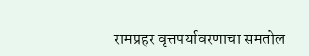रामप्रहर वृत्तपर्यावरणाचा समतोल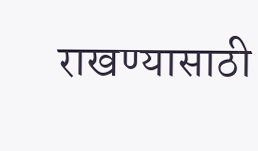राखण्यासाठी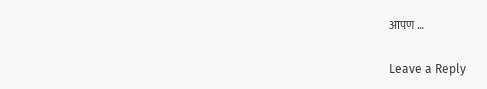आपण …

Leave a Reply